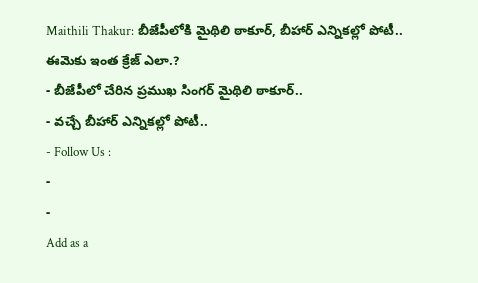Maithili Thakur: బీజేపీలోకి మైథిలి ఠాకూర్, బీహార్ ఎన్నికల్లో పోటీ.. ఈమెకు ఇంత క్రేజ్ ఎలా.?
- బీజేపీలో చేరిన ప్రముఖ సింగర్ మైథిలి ఠాకూర్..
- వచ్చే బీహార్ ఎన్నికల్లో పోటీ..
- Follow Us :
-
-
Add as a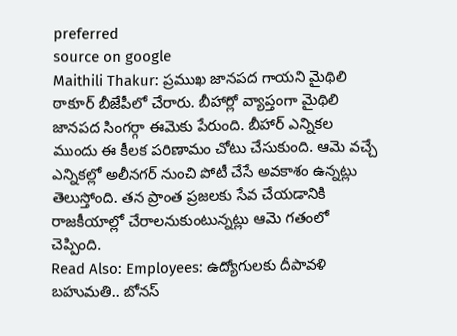preferred
source on google
Maithili Thakur: ప్రముఖ జానపద గాయని మైథిలి ఠాకూర్ బీజేపీలో చేరారు. బీహార్లో వ్యాప్తంగా మైథిలి జానపద సింగర్గా ఈమెకు పేరుంది. బీహార్ ఎన్నికల ముందు ఈ కీలక పరిణామం చోటు చేసుకుంది. ఆమె వచ్చే ఎన్నికల్లో అలీనగర్ నుంచి పోటీ చేసే అవకాశం ఉన్నట్లు తెలుస్తోంది. తన ప్రాంత ప్రజలకు సేవ చేయడానికి రాజకీయాల్లో చేరాలనుకుంటున్నట్లు ఆమె గతంలో చెప్పింది.
Read Also: Employees: ఉద్యోగులకు దీపావళి బహుమతి.. బోనస్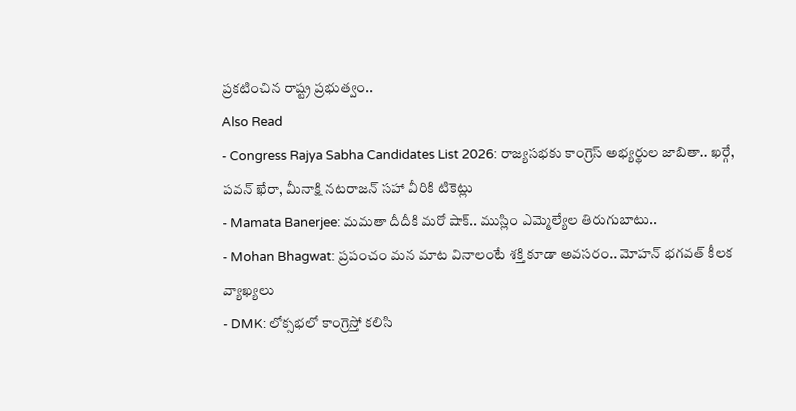ప్రకటించిన రాష్ట్ర ప్రభుత్వం..
Also Read
- Congress Rajya Sabha Candidates List 2026: రాజ్యసభకు కాంగ్రెస్ అభ్యర్థుల జాబితా.. ఖర్గే, పవన్ ఖేరా, మీనాక్షి నటరాజన్ సహా వీరికి టికెట్లు
- Mamata Banerjee: మమతా దీదీకి మరో షాక్.. ముస్లిం ఎమ్మెల్యేల తిరుగుబాటు..
- Mohan Bhagwat: ప్రపంచం మన మాట వినాలంటే శక్తి కూడా అవసరం.. మోహన్ భగవత్ కీలక వ్యాఖ్యలు
- DMK: లోక్సభలో కాంగ్రెస్తో కలిసి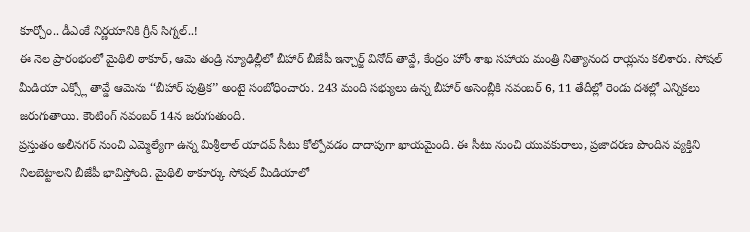కూర్చోం.. డీఎంకే నిర్ణయానికి గ్రీన్ సిగ్నల్..!
ఈ నెల ప్రారంభంలో మైథిలి ఠాకూర్, ఆమె తండ్రి న్యూఢిల్లీలో బీహార్ బీజేపీ ఇన్చార్జ్ వినోద్ తావ్డే, కేంద్రం హోం శాఖ సహాయ మంత్రి నిత్యానంద రాయ్లను కలిశారు. సోషల్ మీడియా ఎక్స్లో తావ్డే ఆమెను ‘‘బీహార్ పుత్రిక’’ అంటై సంబోధించారు. 243 మంది సభ్యులు ఉన్న బీహార్ అసెంబ్లీకి నవంబర్ 6, 11 తేదీల్లో రెండు దశల్లో ఎన్నికలు జరుగుతాయి. కౌంటింగ్ నవంబర్ 14న జరుగుతుంది.
ప్రస్తుతం అలీనగర్ నుంచి ఎమ్మెల్యేగా ఉన్న మిశ్రీలాల్ యాదవ్ సీటు కోల్పోవడం దాదాపుగా ఖాయమైంది. ఈ సీటు నుంచి యువకురాలు, ప్రజాదరణ పొందిన వ్యక్తిని నిలబెట్టాలని బీజేపీ భావిస్తోంది. మైథిలి ఠాకూర్కు సోషల్ మీడియాలో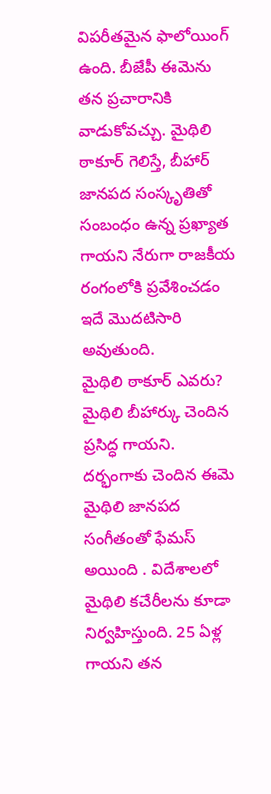విపరీతమైన ఫాలోయింగ్ ఉంది. బీజేపీ ఈమెను తన ప్రచారానికి వాడుకోవచ్చు. మైథిలి ఠాకూర్ గెలిస్తే, బీహార్ జానపద సంస్కృతితో సంబంధం ఉన్న ప్రఖ్యాత గాయని నేరుగా రాజకీయ రంగంలోకి ప్రవేశించడం ఇదే మొదటిసారి అవుతుంది.
మైథిలి ఠాకూర్ ఎవరు?
మైథిలి బీహార్కు చెందిన ప్రసిద్ధ గాయని. దర్భంగాకు చెందిన ఈమె మైథిలి జానపద సంగీతంతో ఫేమస్ అయింది . విదేశాలలో మైథిలి కచేరీలను కూడా నిర్వహిస్తుంది. 25 ఏళ్ల గాయని తన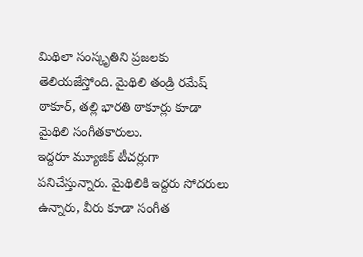మిథిలా సంస్కృతిని ప్రజలకు తెలియజేస్తోంది. మైథిలి తండ్రి రమేష్ ఠాకూర్, తల్లి భారతి ఠాకూర్లు కూడా మైథిలి సంగీతకారులు.
ఇద్దరూ మ్యూజిక్ టీచర్లుగా పనిచేస్తున్నారు. మైథిలికి ఇద్దరు సోదరులు ఉన్నారు, వీరు కూడా సంగీత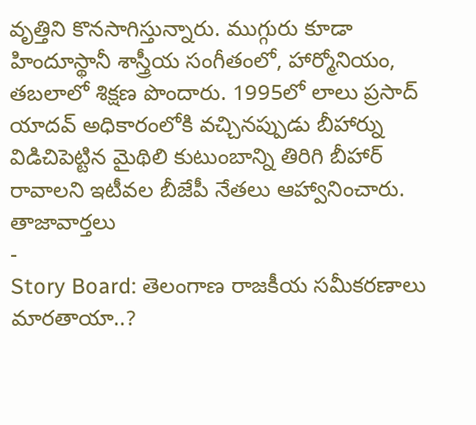వృత్తిని కొనసాగిస్తున్నారు. ముగ్గురు కూడా హిందూస్థానీ శాస్త్రీయ సంగీతంలో, హార్మోనియం, తబలాలో శిక్షణ పొందారు. 1995లో లాలు ప్రసాద్ యాదవ్ అధికారంలోకి వచ్చినప్పుడు బీహార్ను విడిచిపెట్టిన మైథిలి కుటుంబాన్ని తిరిగి బీహార్ రావాలని ఇటీవల బీజేపీ నేతలు ఆహ్వానించారు.
తాజావార్తలు
-
Story Board: తెలంగాణ రాజకీయ సమీకరణాలు మారతాయా..?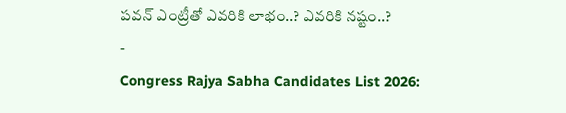పవన్ ఎంట్రీతో ఎవరికి లాభం..? ఎవరికి నష్టం..?
-
Congress Rajya Sabha Candidates List 2026: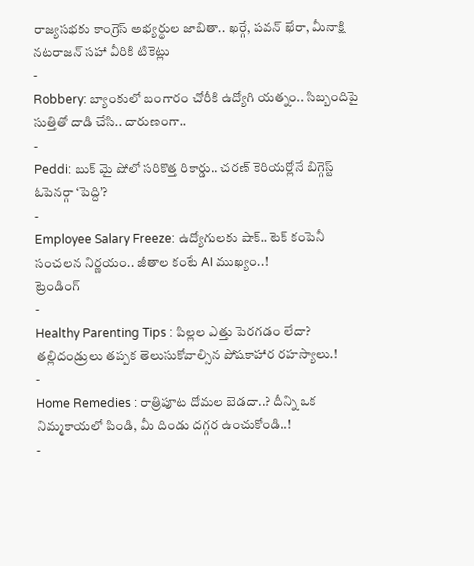రాజ్యసభకు కాంగ్రెస్ అభ్యర్థుల జాబితా.. ఖర్గే, పవన్ ఖేరా, మీనాక్షి నటరాజన్ సహా వీరికి టికెట్లు
-
Robbery: బ్యాంకులో బంగారం చోరీకి ఉద్యోగి యత్నం.. సిబ్బందిపై సుత్తితో దాడి చేసి.. దారుణంగా..
-
Peddi: బుక్ మై షోలో సరికొత్త రికార్డు.. చరణ్ కెరియర్లోనే బిగ్గెస్ట్ ఓపెనర్గా ‘పెద్ది’?
-
Employee Salary Freeze: ఉద్యోగులకు షాక్.. టెక్ కంపెనీ సంచలన నిర్ణయం.. జీతాల కంటే AI ముఖ్యం..!
ట్రెండింగ్
-
Healthy Parenting Tips : పిల్లల ఎత్తు పెరగడం లేదా? తల్లిదండ్రులు తప్పక తెలుసుకోవాల్సిన పోషకాహార రహస్యాలు.!
-
Home Remedies : రాత్రిపూట దోమల బెడదా..? దీన్ని ఒక నిమ్మకాయలో పిండి, మీ దిండు దగ్గర ఉంచుకోండి..!
-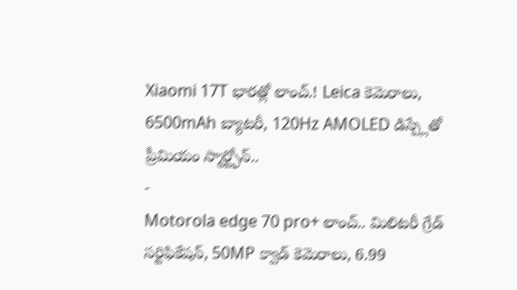Xiaomi 17T భారత్లో లాంచ్.! Leica కెమెరాలు, 6500mAh బ్యాటరీ, 120Hz AMOLED డిస్ప్లేతో ప్రీమియం స్మార్ట్ఫోన్..
-
Motorola edge 70 pro+ లాంచ్.. మిలిటరీ గ్రేడ్ సర్టిఫికేషన్, 50MP క్వాడ్ కెమెరాలు, 6.99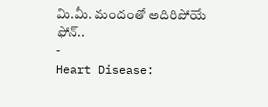మి.మీ. మందంతో అదిరిపోయే ఫోన్..
-
Heart Disease: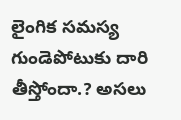లైంగిక సమస్య గుండెపోటుకు దారి తీస్తోందా.? అసలు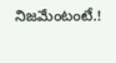నిజమేంటంటే.!